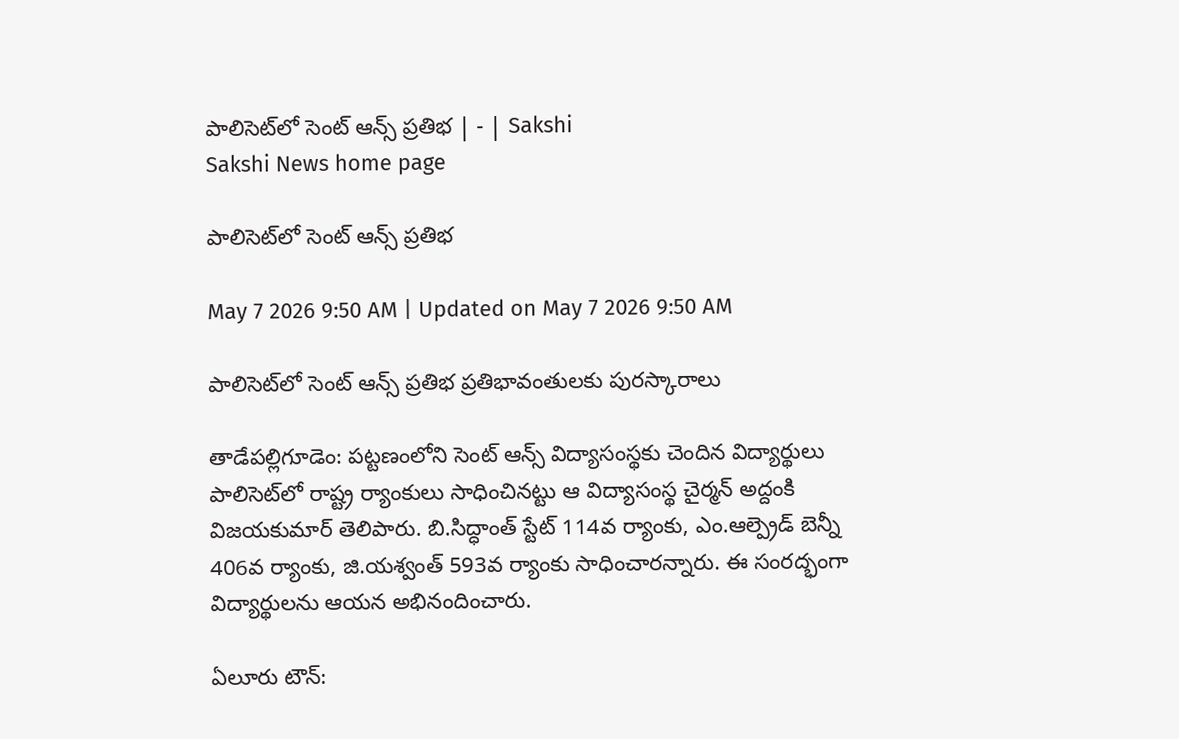పాలిసెట్‌లో సెంట్‌ ఆన్స్‌ ప్రతిభ | - | Sakshi
Sakshi News home page

పాలిసెట్‌లో సెంట్‌ ఆన్స్‌ ప్రతిభ

May 7 2026 9:50 AM | Updated on May 7 2026 9:50 AM

పాలిసెట్‌లో సెంట్‌ ఆన్స్‌ ప్రతిభ ప్రతిభావంతులకు పురస్కారాలు

తాడేపల్లిగూడెం: పట్టణంలోని సెంట్‌ ఆన్స్‌ విద్యాసంస్థకు చెందిన విద్యార్థులు పాలిసెట్‌లో రాష్ట్ర ర్యాంకులు సాధించినట్టు ఆ విద్యాసంస్థ చైర్మన్‌ అద్దంకి విజయకుమార్‌ తెలిపారు. బి.సిద్ధాంత్‌ స్టేట్‌ 114వ ర్యాంకు, ఎం.ఆల్ప్రెడ్‌ బెన్నీ 406వ ర్యాంకు, జి.యశ్వంత్‌ 593వ ర్యాంకు సాధించారన్నారు. ఈ సంరద్భంగా విద్యార్థులను ఆయన అభినందించారు.

ఏలూరు టౌన్‌: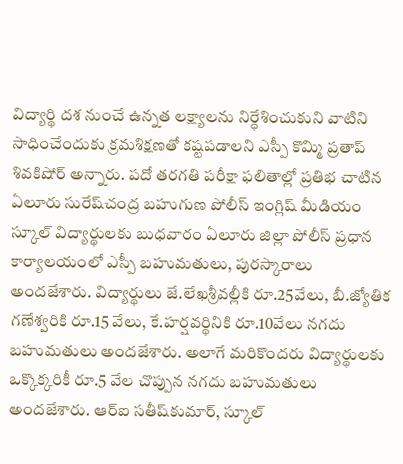విద్యార్థి దశ నుంచే ఉన్నత లక్ష్యాలను నిర్ధేశించుకుని వాటిని సాధించేందుకు క్రమశిక్షణతో కష్టపడాలని ఎస్పీ కొమ్మి ప్రతాప్‌ శివకిషోర్‌ అన్నారు. పదో తరగతి పరీక్షా ఫలితాల్లో ప్రతిభ చాటిన ఏలూరు సురేష్‌చంద్ర బహుగుణ పోలీస్‌ ఇంగ్లిష్‌ మీడియం స్కూల్‌ విద్యార్థులకు బుధవారం ఏలూరు జిల్లా పోలీస్‌ ప్రధాన కార్యాలయంలో ఎస్పీ బహుమతులు, పురస్కారాలు అందజేశారు. విద్యార్థులు జే.లేఖశ్రీవల్లీకి రూ.25వేలు, బీ.జ్యోతిక గణేశ్వరికి రూ.15 వేలు, కే.హర్షవర్థినికి రూ.10వేలు నగదు బహుమతులు అందజేశారు. అలాగే మరికొందరు విద్యార్థులకు ఒక్కొక్కరికీ రూ.5 వేల చొప్పున నగదు బహుమతులు అందజేశారు. ఆర్‌ఐ సతీష్‌కుమార్‌, స్కూల్‌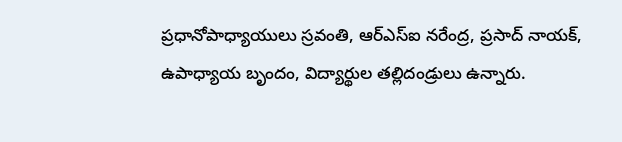ప్రధానోపాధ్యాయులు స్రవంతి, ఆర్‌ఎస్‌ఐ నరేంద్ర, ప్రసాద్‌ నాయక్‌, ఉపాధ్యాయ బృందం, విద్యార్థుల తల్లిదండ్రులు ఉన్నారు.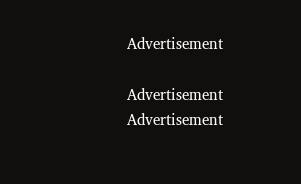Advertisement

Advertisement
Advertisement